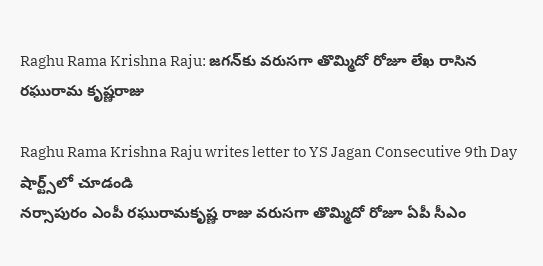Raghu Rama Krishna Raju: జగన్‌కు వరుసగా తొమ్మిదో రోజూ లేఖ రాసిన రఘురామ కృష్ణరాజు

Raghu Rama Krishna Raju writes letter to YS Jagan Consecutive 9th Day
షార్ట్స్‌లో చూడండి
నర్సాపురం ఎంపీ రఘురామకృష్ణ రాజు వరుసగా తొమ్మిదో రోజూ ఏపీ సీఎం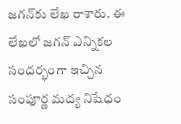జగన్‌కు లేఖ రాశారు. ఈ లేఖలో జగన్ ఎన్నికల సందర్భంగా ఇచ్చిన సంపూర్ణ మద్య నిషేధం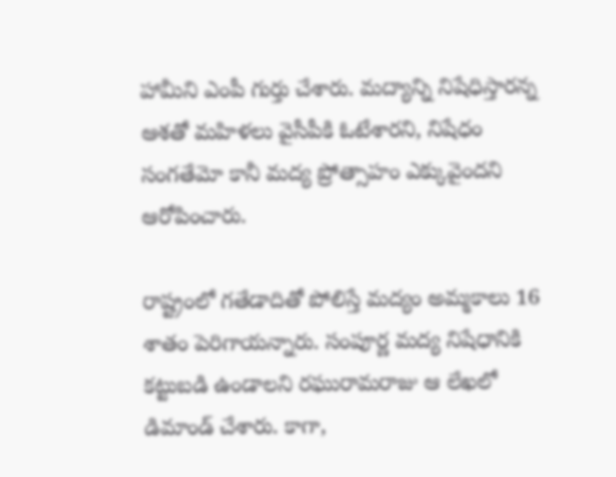హామీని ఎంపీ గుర్తు చేశారు. మద్యాన్ని నిషేధిస్తారన్న ఆశతో మహిళలు వైసీపీకి ఓటేశారని, నిషేధం సంగతేమో కానీ మద్య ప్రోత్సాహం ఎక్కువైందని ఆరోపించారు.

రాష్ట్రంలో గతేడాదితో పోలిస్తే మద్యం అమ్మకాలు 16 శాతం పెరిగాయన్నారు. సంపూర్ణ మద్య నిషేధానికి కట్టుబడి ఉండాలని రఘురామరాజు ఆ లేఖలో డిమాండ్ చేశారు. కాగా,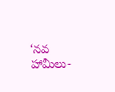‘నవ హామీలు-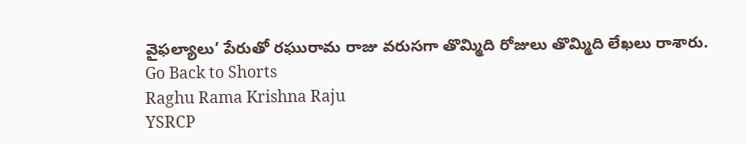వైఫల్యాలు’ పేరుతో రఘురామ రాజు వరుసగా తొమ్మిది రోజులు తొమ్మిది లేఖలు రాశారు.
Go Back to Shorts
Raghu Rama Krishna Raju
YSRCP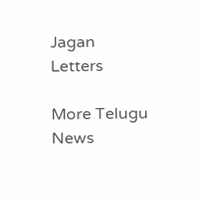Jagan
Letters

More Telugu News